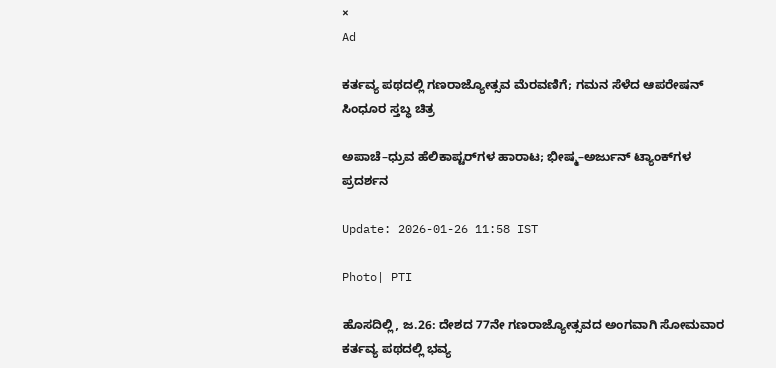×
Ad

ಕರ್ತವ್ಯ ಪಥದಲ್ಲಿ ಗಣರಾಜ್ಯೋತ್ಸವ ಮೆರವಣಿಗೆ; ಗಮನ ಸೆಳೆದ ಆಪರೇಷನ್ ಸಿಂಧೂರ ಸ್ತಬ್ಧ ಚಿತ್ರ

ಅಪಾಚೆ–ಧ್ರುವ ಹೆಲಿಕಾಪ್ಟರ್‌ಗಳ ಹಾರಾಟ; ಭೀಷ್ಮ–ಅರ್ಜುನ್ ಟ್ಯಾಂಕ್‌ಗಳ ಪ್ರದರ್ಶನ

Update: 2026-01-26 11:58 IST

Photo| PTI

ಹೊಸದಿಲ್ಲಿ, ಜ.26: ದೇಶದ 77ನೇ ಗಣರಾಜ್ಯೋತ್ಸವದ ಅಂಗವಾಗಿ ಸೋಮವಾರ ಕರ್ತವ್ಯ ಪಥದಲ್ಲಿ ಭವ್ಯ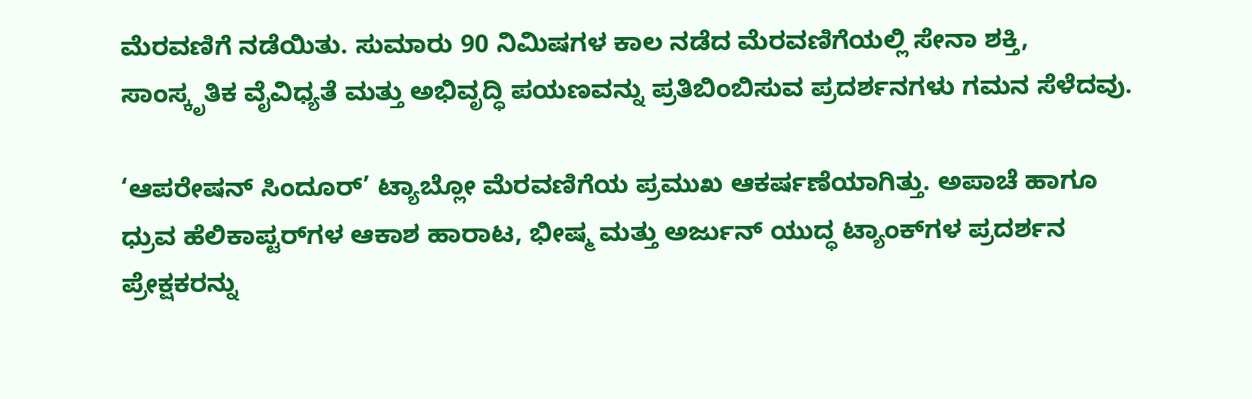ಮೆರವಣಿಗೆ ನಡೆಯಿತು. ಸುಮಾರು 90 ನಿಮಿಷಗಳ ಕಾಲ ನಡೆದ ಮೆರವಣಿಗೆಯಲ್ಲಿ ಸೇನಾ ಶಕ್ತಿ, ಸಾಂಸ್ಕೃತಿಕ ವೈವಿಧ್ಯತೆ ಮತ್ತು ಅಭಿವೃದ್ಧಿ ಪಯಣವನ್ನು ಪ್ರತಿಬಿಂಬಿಸುವ ಪ್ರದರ್ಶನಗಳು ಗಮನ ಸೆಳೆದವು.

‘ಆಪರೇಷನ್ ಸಿಂದೂರ್’ ಟ್ಯಾಬ್ಲೋ ಮೆರವಣಿಗೆಯ ಪ್ರಮುಖ ಆಕರ್ಷಣೆಯಾಗಿತ್ತು. ಅಪಾಚೆ ಹಾಗೂ ಧ್ರುವ ಹೆಲಿಕಾಪ್ಟರ್‌ಗಳ ಆಕಾಶ ಹಾರಾಟ, ಭೀಷ್ಮ ಮತ್ತು ಅರ್ಜುನ್ ಯುದ್ಧ ಟ್ಯಾಂಕ್‌ಗಳ ಪ್ರದರ್ಶನ ಪ್ರೇಕ್ಷಕರನ್ನು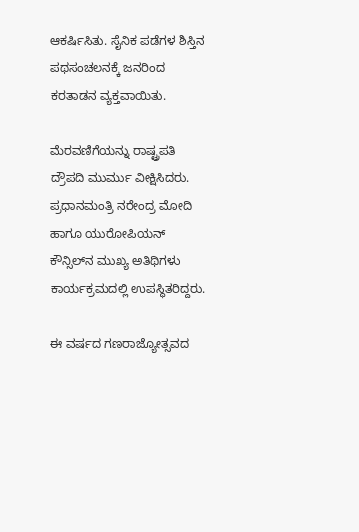ಆಕರ್ಷಿಸಿತು. ಸೈನಿಕ ಪಡೆಗಳ ಶಿಸ್ತಿನ ಪಥಸಂಚಲನಕ್ಕೆ ಜನರಿಂದ ಕರತಾಡನ ವ್ಯಕ್ತವಾಯಿತು.

ಮೆರವಣಿಗೆಯನ್ನು ರಾಷ್ಟ್ರಪತಿ ದ್ರೌಪದಿ ಮುರ್ಮು ವೀಕ್ಷಿಸಿದರು. ಪ್ರಧಾನಮಂತ್ರಿ ನರೇಂದ್ರ ಮೋದಿ ಹಾಗೂ ಯುರೋಪಿಯನ್ ಕೌನ್ಸಿಲ್‌ನ ಮುಖ್ಯ ಅತಿಥಿಗಳು ಕಾರ್ಯಕ್ರಮದಲ್ಲಿ ಉಪಸ್ಥಿತರಿದ್ದರು.

ಈ ವರ್ಷದ ಗಣರಾಜ್ಯೋತ್ಸವದ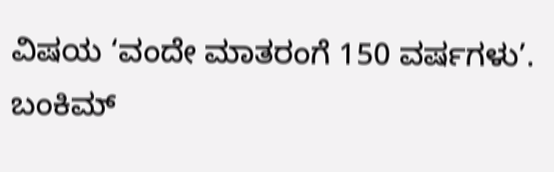ವಿಷಯ ‘ವಂದೇ ಮಾತರಂಗೆ 150 ವರ್ಷಗಳು’. ಬಂಕಿಮ್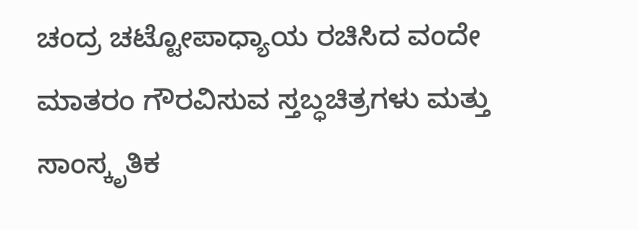ಚಂದ್ರ ಚಟ್ಟೋಪಾಧ್ಯಾಯ ರಚಿಸಿದ ವಂದೇ ಮಾತರಂ ಗೌರವಿಸುವ ಸ್ತಬ್ಧಚಿತ್ರಗಳು ಮತ್ತು ಸಾಂಸ್ಕೃತಿಕ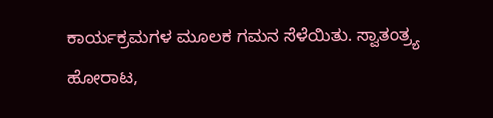ಕಾರ್ಯಕ್ರಮಗಳ ಮೂಲಕ ಗಮನ ಸೆಳೆಯಿತು. ಸ್ವಾತಂತ್ರ್ಯ ಹೋರಾಟ,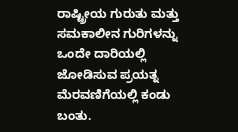ರಾಷ್ಟ್ರೀಯ ಗುರುತು ಮತ್ತು ಸಮಕಾಲೀನ ಗುರಿಗಳನ್ನು ಒಂದೇ ದಾರಿಯಲ್ಲಿ ಜೋಡಿಸುವ ಪ್ರಯತ್ನ ಮೆರವಣಿಗೆಯಲ್ಲಿ ಕಂಡು ಬಂತು.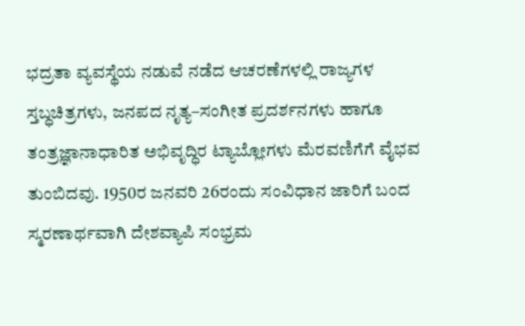ಭದ್ರತಾ ವ್ಯವಸ್ಥೆಯ ನಡುವೆ ನಡೆದ ಆಚರಣೆಗಳಲ್ಲಿ ರಾಜ್ಯಗಳ ಸ್ತಬ್ಧಚಿತ್ರಗಳು, ಜನಪದ ನೃತ್ಯ–ಸಂಗೀತ ಪ್ರದರ್ಶನಗಳು ಹಾಗೂ ತಂತ್ರಜ್ಞಾನಾಧಾರಿತ ಅಭಿವೃದ್ಧಿರ ಟ್ಯಾಬ್ಲೋಗಳು ಮೆರವಣಿಗೆಗೆ ವೈಭವ ತುಂಬಿದವು. 1950ರ ಜನವರಿ 26ರಂದು ಸಂವಿಧಾನ ಜಾರಿಗೆ ಬಂದ ಸ್ಮರಣಾರ್ಥವಾಗಿ ದೇಶವ್ಯಾಪಿ ಸಂಭ್ರಮ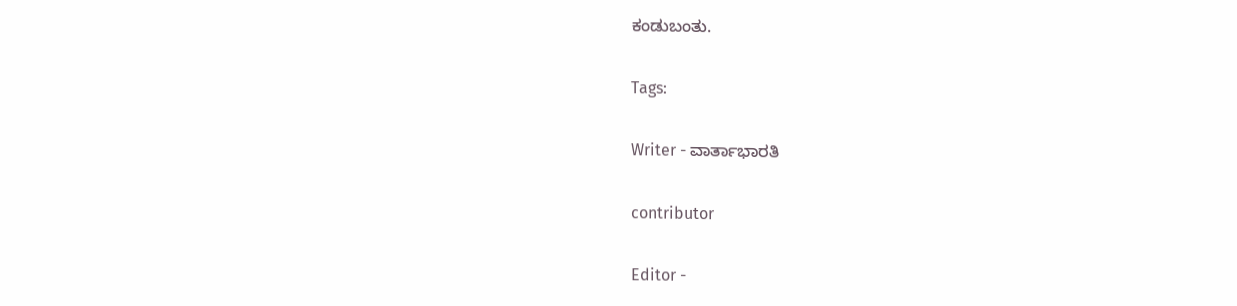ಕಂಡುಬಂತು.

Tags:

Writer - ವಾರ್ತಾಭಾರತಿ

contributor

Editor -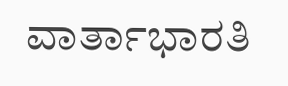ವಾರ್ತಾಭಾರತಿ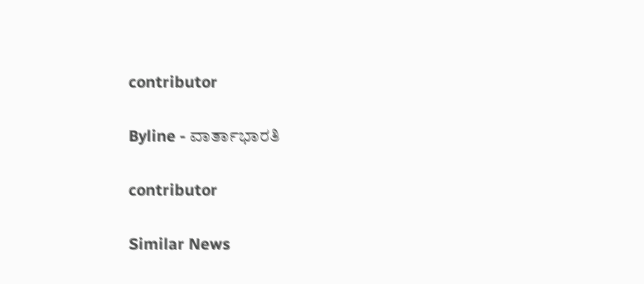contributor

Byline - ವಾರ್ತಾಭಾರತಿ

contributor

Similar News